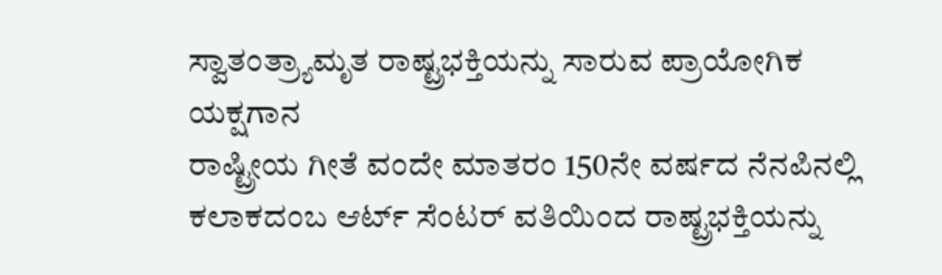ಸ್ವಾತಂತ್ರ್ಯಾಮೃತ ರಾಷ್ಟ್ರಭಕ್ತಿಯನ್ನು ಸಾರುವ ಪ್ರಾಯೋಗಿಕ ಯಕ್ಷಗಾನ
ರಾಷ್ಟ್ರೀಯ ಗೀತೆ ವಂದೇ ಮಾತರಂ 150ನೇ ವರ್ಷದ ನೆನಪಿನಲ್ಲಿ ಕಲಾಕದಂಬ ಆರ್ಟ್ ಸೆಂಟರ್ ವತಿಯಿಂದ ರಾಷ್ಟ್ರಭಕ್ತಿಯನ್ನು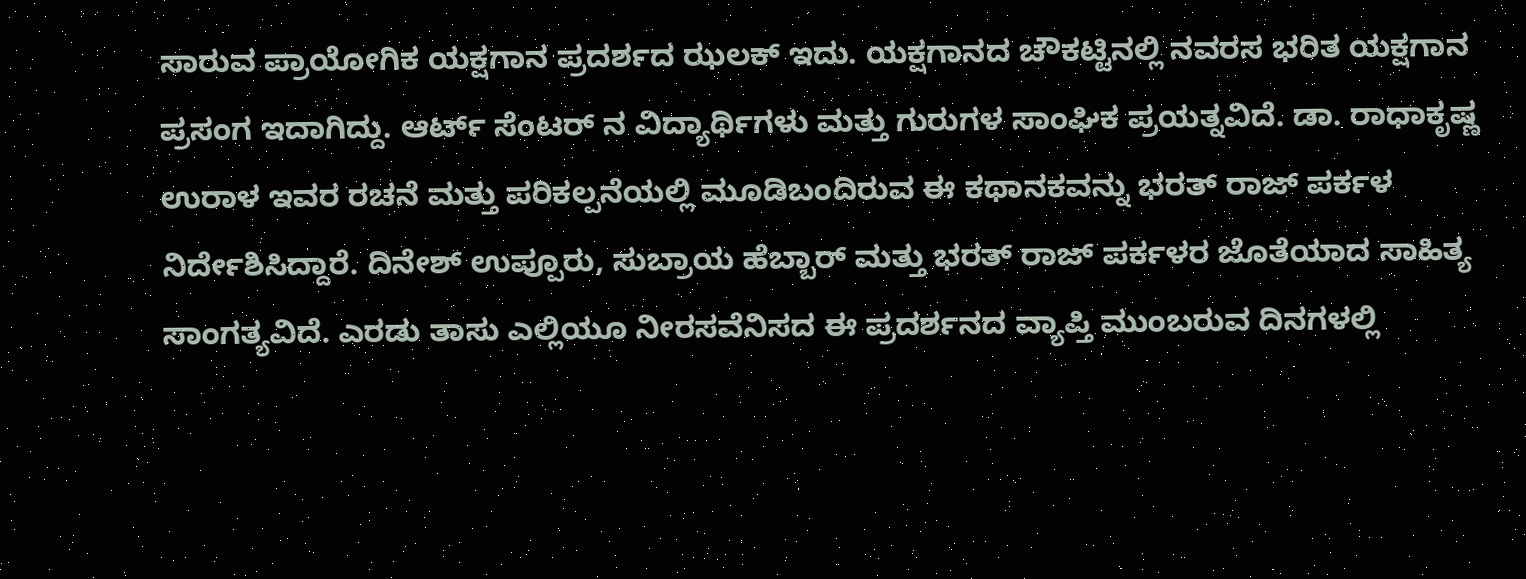ಸಾರುವ ಪ್ರಾಯೋಗಿಕ ಯಕ್ಷಗಾನ ಪ್ರದರ್ಶದ ಝಲಕ್ ಇದು. ಯಕ್ಷಗಾನದ ಚೌಕಟ್ಟಿನಲ್ಲಿ ನವರಸ ಭರಿತ ಯಕ್ಷಗಾನ ಪ್ರಸಂಗ ಇದಾಗಿದ್ದು. ಆರ್ಟ್ ಸೆಂಟರ್ ನ ವಿದ್ಯಾರ್ಥಿಗಳು ಮತ್ತು ಗುರುಗಳ ಸಾಂಘಿಕ ಪ್ರಯತ್ನವಿದೆ. ಡಾ. ರಾಧಾಕೃಷ್ಣ ಉರಾಳ ಇವರ ರಚನೆ ಮತ್ತು ಪರಿಕಲ್ಪನೆಯಲ್ಲಿ ಮೂಡಿಬಂದಿರುವ ಈ ಕಥಾನಕವನ್ನು ಭರತ್ ರಾಜ್ ಪರ್ಕಳ ನಿರ್ದೇಶಿಸಿದ್ದಾರೆ. ದಿನೇಶ್ ಉಪ್ಪೂರು, ಸುಬ್ರಾಯ ಹೆಬ್ಬಾರ್ ಮತ್ತು ಭರತ್ ರಾಜ್ ಪರ್ಕಳರ ಜೊತೆಯಾದ ಸಾಹಿತ್ಯ ಸಾಂಗತ್ಯವಿದೆ. ಎರಡು ತಾಸು ಎಲ್ಲಿಯೂ ನೀರಸವೆನಿಸದ ಈ ಪ್ರದರ್ಶನದ ವ್ಯಾಪ್ತಿ ಮುಂಬರುವ ದಿನಗಳಲ್ಲಿ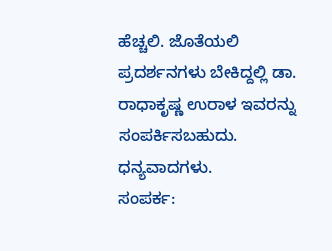ಹೆಚ್ಚಲಿ. ಜೊತೆಯಲಿ ಪ್ರದರ್ಶನಗಳು ಬೇಕಿದ್ದಲ್ಲಿ ಡಾ. ರಾಧಾಕೃಷ್ಣ ಉರಾಳ ಇವರನ್ನು ಸಂಪರ್ಕಿಸಬಹುದು. ಧನ್ಯವಾದಗಳು.
ಸಂಪರ್ಕ: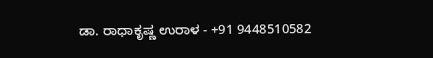ಡಾ. ರಾಧಾಕೃಷ್ಣ ಉರಾಳ - +91 9448510582